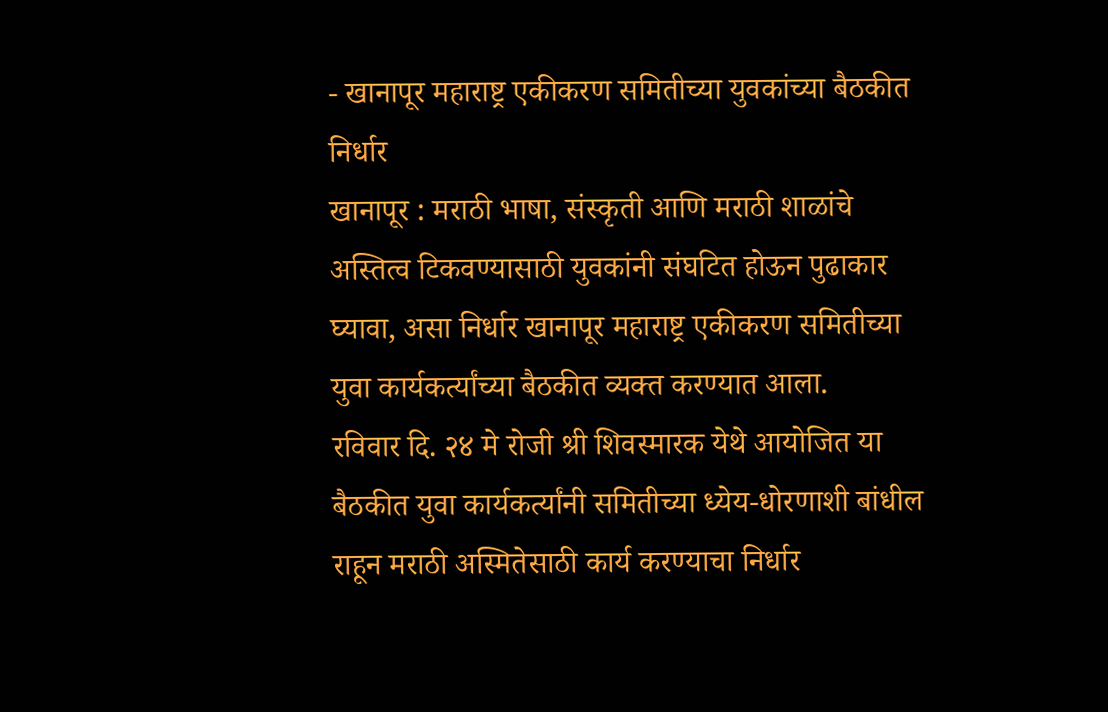- खानापूर महाराष्ट्र एकीकरण समितीच्या युवकांच्या बैठकीत निर्धार
खानापूर : मराठी भाषा, संस्कृती आणि मराठी शाळांचे अस्तित्व टिकवण्यासाठी युवकांनी संघटित होऊन पुढाकार घ्यावा, असा निर्धार खानापूर महाराष्ट्र एकीकरण समितीच्या युवा कार्यकर्त्यांच्या बैठकीत व्यक्त करण्यात आला.
रविवार दि. २४ मे रोजी श्री शिवस्मारक येथे आयोजित या बैठकीत युवा कार्यकर्त्यांनी समितीच्या ध्येय-धोरणाशी बांधील राहून मराठी अस्मितेसाठी कार्य करण्याचा निर्धार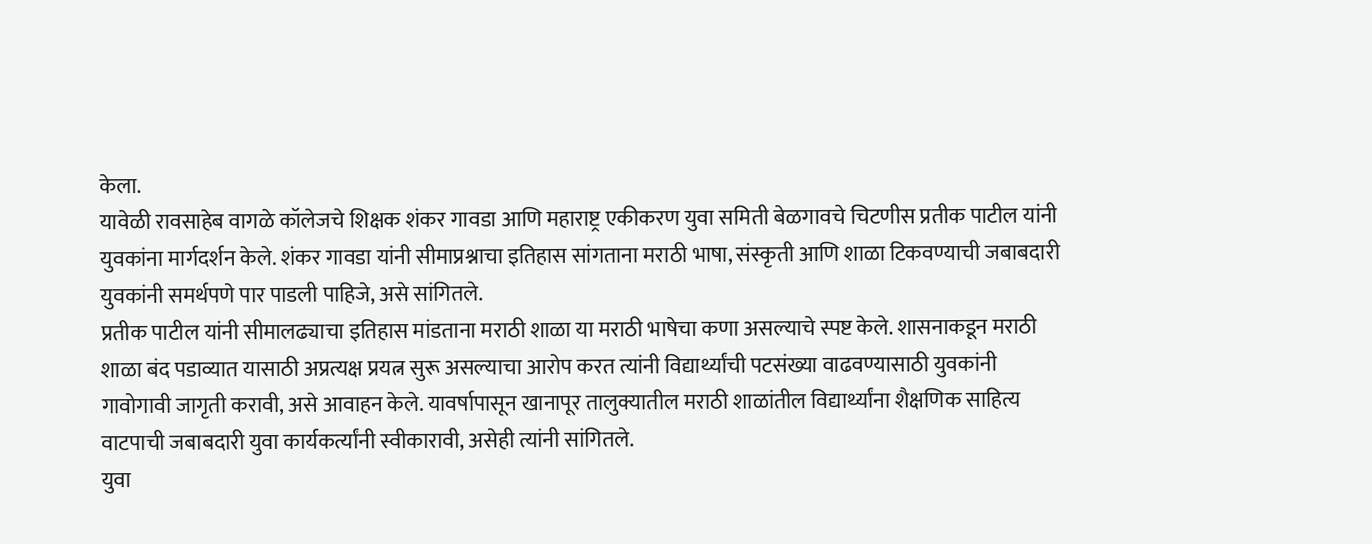केला.
यावेळी रावसाहेब वागळे कॉलेजचे शिक्षक शंकर गावडा आणि महाराष्ट्र एकीकरण युवा समिती बेळगावचे चिटणीस प्रतीक पाटील यांनी युवकांना मार्गदर्शन केले. शंकर गावडा यांनी सीमाप्रश्नाचा इतिहास सांगताना मराठी भाषा, संस्कृती आणि शाळा टिकवण्याची जबाबदारी युवकांनी समर्थपणे पार पाडली पाहिजे, असे सांगितले.
प्रतीक पाटील यांनी सीमालढ्याचा इतिहास मांडताना मराठी शाळा या मराठी भाषेचा कणा असल्याचे स्पष्ट केले. शासनाकडून मराठी शाळा बंद पडाव्यात यासाठी अप्रत्यक्ष प्रयत्न सुरू असल्याचा आरोप करत त्यांनी विद्यार्थ्यांची पटसंख्या वाढवण्यासाठी युवकांनी गावोगावी जागृती करावी, असे आवाहन केले. यावर्षापासून खानापूर तालुक्यातील मराठी शाळांतील विद्यार्थ्यांना शैक्षणिक साहित्य वाटपाची जबाबदारी युवा कार्यकर्त्यांनी स्वीकारावी, असेही त्यांनी सांगितले.
युवा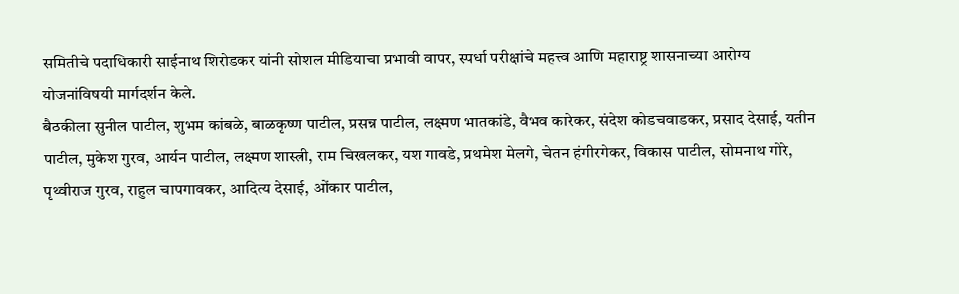समितीचे पदाधिकारी साईनाथ शिरोडकर यांनी सोशल मीडियाचा प्रभावी वापर, स्पर्धा परीक्षांचे महत्त्व आणि महाराष्ट्र शासनाच्या आरोग्य योजनांविषयी मार्गदर्शन केले.
बैठकीला सुनील पाटील, शुभम कांबळे, बाळकृष्ण पाटील, प्रसन्न पाटील, लक्ष्मण भातकांडे, वैभव कारेकर, संदेश कोडचवाडकर, प्रसाद देसाई, यतीन पाटील, मुकेश गुरव, आर्यन पाटील, लक्ष्मण शास्त्री, राम चिखलकर, यश गावडे, प्रथमेश मेलगे, चेतन हंगीरगेकर, विकास पाटील, सोमनाथ गोरे, पृथ्वीराज गुरव, राहुल चापगावकर, आदित्य देसाई, ओंकार पाटील,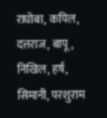राघोबा, कपिल, दत्तराज, बापू, निखिल, हर्ष, सिमानी, परशुराम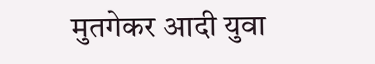मुतगेकर आदी युवा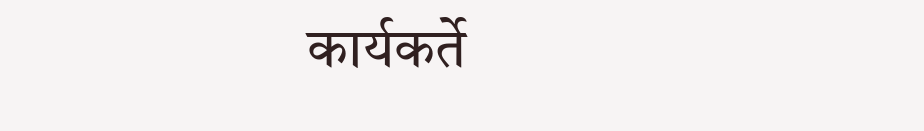कार्यकर्ते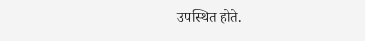उपस्थित होते.